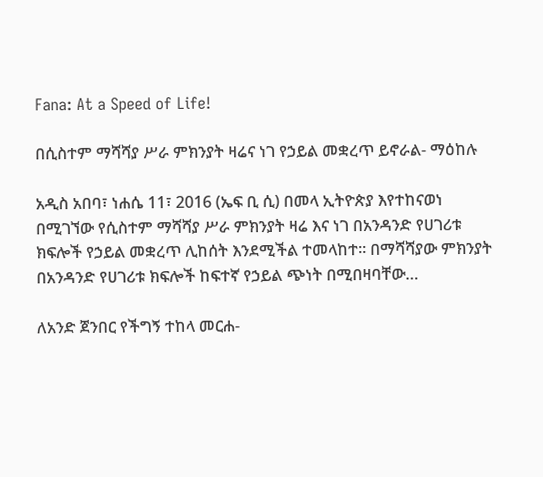Fana: At a Speed of Life!

በሲስተም ማሻሻያ ሥራ ምክንያት ዛሬና ነገ የኃይል መቋረጥ ይኖራል- ማዕከሉ

አዲስ አበባ፣ ነሐሴ 11፣ 2016 (ኤፍ ቢ ሲ) በመላ ኢትዮጵያ እየተከናወነ በሚገኘው የሲስተም ማሻሻያ ሥራ ምክንያት ዛሬ እና ነገ በአንዳንድ የሀገሪቱ ክፍሎች የኃይል መቋረጥ ሊከሰት እንደሚችል ተመላከተ፡፡ በማሻሻያው ምክንያት በአንዳንድ የሀገሪቱ ክፍሎች ከፍተኛ የኃይል ጭነት በሚበዛባቸው…

ለአንድ ጀንበር የችግኝ ተከላ መርሐ-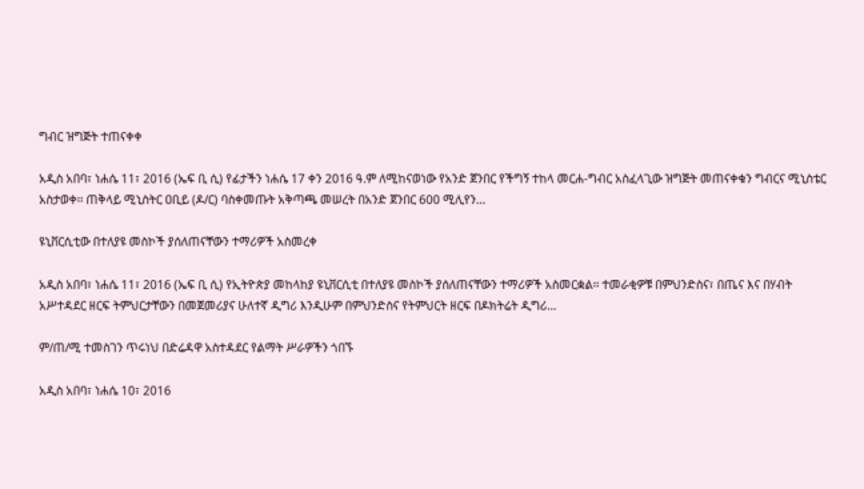ግብር ዝግጅት ተጠናቀቀ

አዲስ አበባ፣ ነሐሴ 11፣ 2016 (ኤፍ ቢ ሲ) የፊታችን ነሐሴ 17 ቀን 2016 ዓ.ም ለሚከናወነው የአንድ ጀንበር የችግኝ ተከላ መርሐ-ግብር አስፈላጊው ዝግጅት መጠናቀቁን ግብርና ሚኒስቴር አስታወቀ፡፡ ጠቅላይ ሚኒስትር ዐቢይ (ዶ/ር) ባስቀመጡት አቅጣጫ መሠረት በአንድ ጀንበር 600 ሚሊየን…

ዩኒቨርሲቲው በተለያዩ መስኮች ያሰለጠናቸውን ተማሪዎች አስመረቀ

አዲስ አበባ፣ ነሐሴ 11፣ 2016 (ኤፍ ቢ ሲ) የኢትዮጵያ መከላከያ ዩኒቨርሲቲ በተለያዩ መስኮች ያሰለጠናቸውን ተማሪዎች አስመርቋል፡፡ ተመራቂዎቹ በምህንድስና፣ በጤና እና በሃብት አሥተዳደር ዘርፍ ትምህርታቸውን በመጀመሪያና ሁለተኛ ዲግሪ እንዲሁም በምህንድስና የትምህርት ዘርፍ በዶክትሬት ዲግሪ…

ም/ጠ/ሚ ተመስገን ጥሩነህ በድሬዳዋ አስተዳደር የልማት ሥራዎችን ጎበኙ

አዲስ አበባ፣ ነሐሴ 10፣ 2016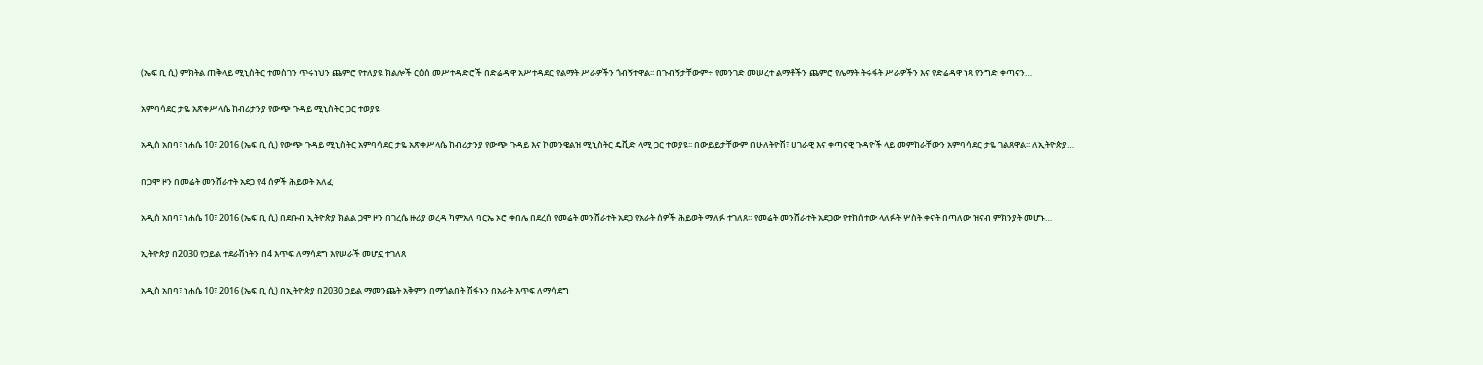(ኤፍ ቢ ሲ) ምክትል ጠቅላይ ሚኒስትር ተመስገን ጥሩነህን ጨምሮ የተለያዩ ክልሎች ርዕሰ መሥተዳድሮች በድሬዳዋ አሥተዳደር የልማት ሥራዎችን ጎብኝተዋል፡፡ በጉብኝታቸውም÷ የመንገድ መሠረተ ልማቶችን ጨምሮ የሌማት ትሩፋት ሥራዎችን እና የድሬዳዋ ነጻ የንግድ ቀጣናን…

አምባሳደር ታዬ አጽቀሥላሴ ከብሪታንያ የውጭ ጉዳይ ሚኒስትር ጋር ተወያዩ

አዲስ አበባ፣ ነሐሴ 10፣ 2016 (ኤፍ ቢ ሲ) የውጭ ጉዳይ ሚኒስትር አምባሳደር ታዬ አጽቀሥላሴ ከብሪታንያ የውጭ ጉዳይ እና ኮመንዌልዝ ሚኒስትር ዴቪድ ላሚ ጋር ተወያዩ፡፡ በውይይታቸውም በሁለትዮሽ፣ ሀገራዊ እና ቀጣናዊ ጉዳዮች ላይ መምከራቸውን አምባሳደር ታዬ ገልጸዋል፡፡ ለኢትዮጵያ…

በጋሞ ዞን በመሬት መንሸራተት አደጋ የ4 ሰዎች ሕይወት አለፈ

አዲስ አበባ፣ ነሐሴ 10፣ 2016 (ኤፍ ቢ ሲ) በደቡብ ኢትዮጵያ ክልል ጋሞ ዞን በገረሴ ዙሪያ ወረዳ ካምአለ ባርኤ ኦሮ ቀበሌ በደረሰ የመሬት መንሸራተት አደጋ የአራት ሰዎች ሕይወት ማለፉ ተገለጸ፡፡ የመሬት መንሸራተት አደጋው የተከሰተው ላለፉት ሦስት ቀናት በጣለው ዝናብ ምክንያት መሆኑ…

ኢትዮጵያ በ2030 የኃይል ተደራሽነትን በ4 እጥፍ ለማሳደግ እየሠራች መሆኗ ተገለጸ

አዲስ አበባ፣ ነሐሴ 10፣ 2016 (ኤፍ ቢ ሲ) በኢትዮጵያ በ2030 ኃይል ማመንጨት አቅምን በማጎልበት ሽፋኑን በአራት እጥፍ ለማሳደግ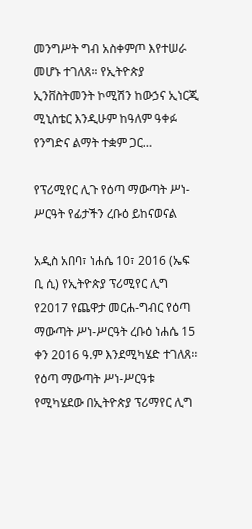መንግሥት ግብ አስቀምጦ እየተሠራ መሆኑ ተገለጸ። የኢትዮጵያ ኢንቨስትመንት ኮሚሽን ከውኃና ኢነርጂ ሚኒስቴር እንዲሁም ከዓለም ዓቀፉ የንግድና ልማት ተቋም ጋር…

የፕሪሚየር ሊጉ የዕጣ ማውጣት ሥነ-ሥርዓት የፊታችን ረቡዕ ይከናወናል

አዲስ አበባ፣ ነሐሴ 10፣ 2016 (ኤፍ ቢ ሲ) የኢትዮጵያ ፕሪሚየር ሊግ የ2017 የጨዋታ መርሐ-ግብር የዕጣ ማውጣት ሥነ-ሥርዓት ረቡዕ ነሐሴ 15 ቀን 2016 ዓ.ም እንደሚካሄድ ተገለጸ፡፡ የዕጣ ማውጣት ሥነ-ሥርዓቱ የሚካሄደው በኢትዮጵያ ፕሪማየር ሊግ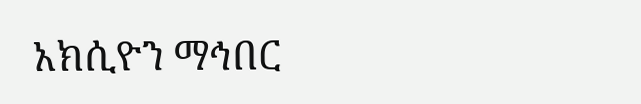አክሲዮን ማኅበር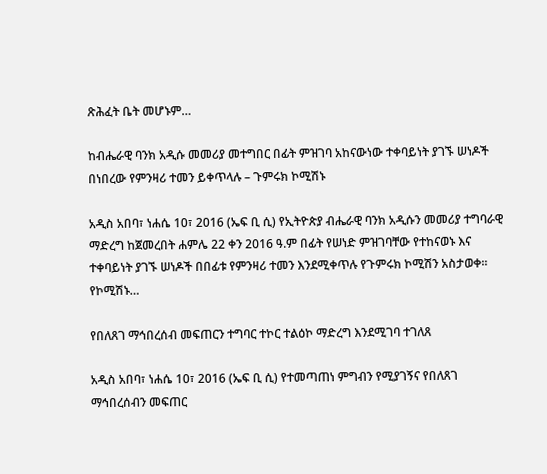ጽሕፈት ቤት መሆኑም…

ከብሔራዊ ባንክ አዲሱ መመሪያ መተግበር በፊት ምዝገባ አከናውነው ተቀባይነት ያገኙ ሠነዶች በነበረው የምንዛሪ ተመን ይቀጥላሉ – ጉምሩክ ኮሚሽኑ

አዲስ አበባ፣ ነሐሴ 10፣ 2016 (ኤፍ ቢ ሲ) የኢትዮጵያ ብሔራዊ ባንክ አዲሱን መመሪያ ተግባራዊ ማድረግ ከጀመረበት ሐምሌ 22 ቀን 2016 ዓ.ም በፊት የሠነድ ምዝገባቸው የተከናወኑ እና ተቀባይነት ያገኙ ሠነዶች በበፊቱ የምንዛሪ ተመን እንደሚቀጥሉ የጉምሩክ ኮሚሽን አስታወቀ፡፡ የኮሚሽኑ…

የበለጸገ ማኅበረሰብ መፍጠርን ተግባር ተኮር ተልዕኮ ማድረግ እንደሚገባ ተገለጸ

አዲስ አበባ፣ ነሐሴ 10፣ 2016 (ኤፍ ቢ ሲ) የተመጣጠነ ምግብን የሚያገኝና የበለጸገ ማኅበረሰብን መፍጠር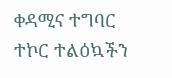ቀዳሚና ተግባር ተኮር ተልዕኳችን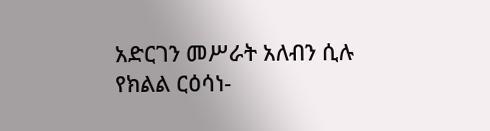አድርገን መሥራት አለብን ሲሉ የክልል ርዕሳነ-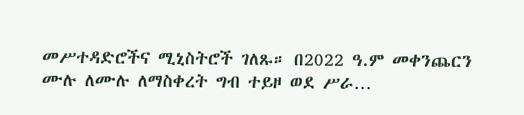መሥተዳድሮችና ሚኒስትሮች ገለጹ። በ2022 ዓ.ም መቀንጨርን ሙሉ ለሙሉ ለማስቀረት ግብ ተይዞ ወደ ሥራ…